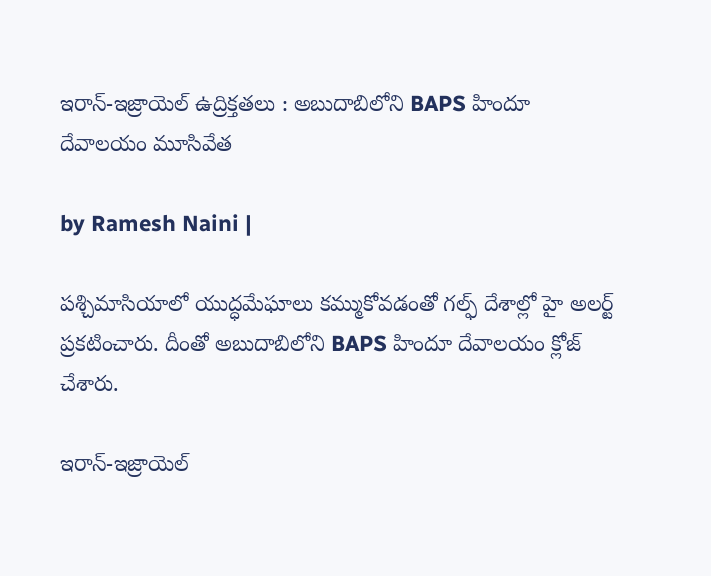ఇరాన్-ఇజ్రాయెల్ ఉద్రిక్తతలు : అబుదాబిలోని BAPS హిందూ దేవాలయం మూసివేత

by Ramesh Naini |

పశ్చిమాసియాలో యుద్ధమేఘాలు కమ్ముకోవడంతో గల్ఫ్ దేశాల్లో హై అలర్ట్ ప్రకటించారు. దీంతో అబుదాబిలోని BAPS హిందూ దేవాలయం క్లోజ్ చేశారు.

ఇరాన్-ఇజ్రాయెల్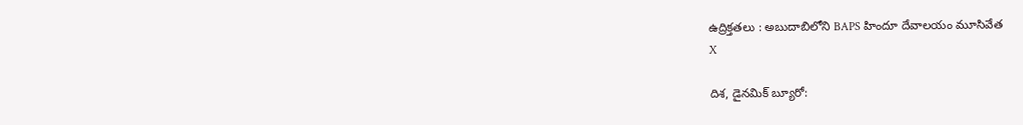ఉద్రిక్తతలు : అబుదాబిలోని BAPS హిందూ దేవాలయం మూసివేత
X

దిశ, డైనమిక్ బ్యూరో: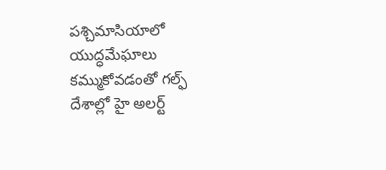పశ్చిమాసియాలో యుద్ధమేఘాలు కమ్ముకోవడంతో గల్ఫ్ దేశాల్లో హై అలర్ట్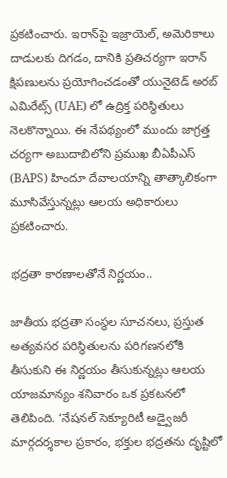ప్రకటించారు. ఇరాన్‌పై ఇజ్రాయెల్, అమెరికాలు దాడులకు దిగడం, దానికి ప్రతిచర్యగా ఇరాన్ క్షిపణులను ప్రయోగించడంతో యునైటెడ్ అరబ్ ఎమిరేట్స్ (UAE) లో ఉద్రిక్త పరిస్థితులు నెలకొన్నాయి. ఈ నేపథ్యంలో ముందు జాగ్రత్త చర్యగా అబుదాబిలోని ప్రముఖ బీఏపీఎస్ (BAPS) హిందూ దేవాలయాన్ని తాత్కాలికంగా మూసివేస్తున్నట్లు ఆలయ అధికారులు ప్రకటించారు.

భద్రతా కారణాలతోనే నిర్ణయం..

జాతీయ భద్రతా సంస్థల సూచనలు, ప్రస్తుత అత్యవసర పరిస్థితులను పరిగణనలోకి తీసుకుని ఈ నిర్ణయం తీసుకున్నట్లు ఆలయ యాజమాన్యం శనివారం ఒక ప్రకటనలో తెలిపింది. ‘నేషనల్ సెక్యూరిటీ అడ్వైజరీ మార్గదర్శకాల ప్రకారం, భక్తుల భద్రతను దృష్టిలో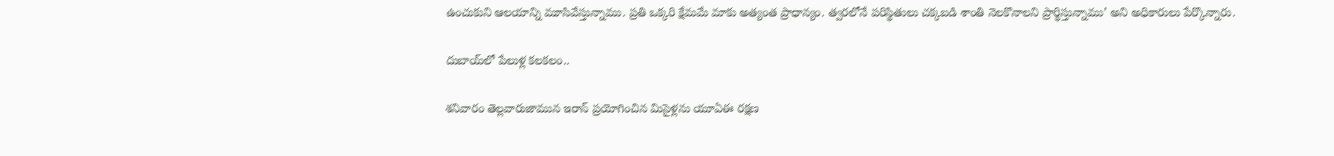ఉంచుకుని ఆలయాన్ని మూసివేస్తున్నాము. ప్రతి ఒక్కరి క్షేమమే మాకు అత్యంత ప్రాధాన్యం. త్వరలోనే పరిస్థితులు చక్కబడి శాంతి నెలకొనాలని ప్రార్థిస్తున్నాము’ అని అధికారులు పేర్కొన్నారు.

దుబాయ్‌లో పేలుళ్ల కలకలం..

శనివారం తెల్లవారుజామున ఇరాన్ ప్రయోగించిన మిసైళ్లను యూఏఈ రక్షణ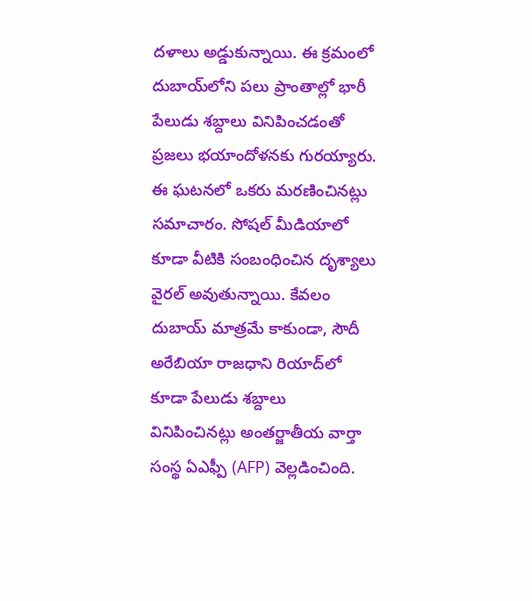దళాలు అడ్డుకున్నాయి. ఈ క్రమంలో దుబాయ్‌లోని పలు ప్రాంతాల్లో భారీ పేలుడు శబ్దాలు వినిపించడంతో ప్రజలు భయాందోళనకు గురయ్యారు. ఈ ఘటనలో ఒకరు మరణించినట్లు సమాచారం. సోషల్ మీడియాలో కూడా వీటికి సంబంధించిన దృశ్యాలు వైరల్ అవుతున్నాయి. కేవలం దుబాయ్ మాత్రమే కాకుండా, సౌదీ అరేబియా రాజధాని రియాద్‌లో కూడా పేలుడు శబ్దాలు వినిపించినట్లు అంతర్జాతీయ వార్తా సంస్థ ఏఎఫ్పీ (AFP) వెల్లడించింది.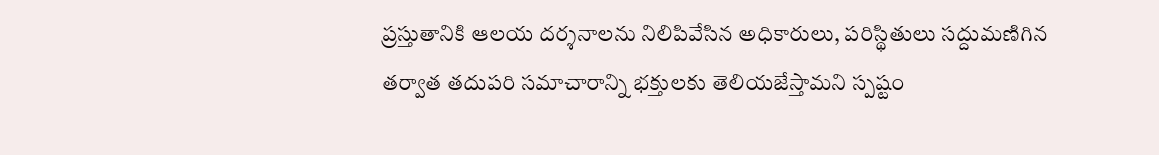ప్రస్తుతానికి ఆలయ దర్శనాలను నిలిపివేసిన అధికారులు, పరిస్థితులు సద్దుమణిగిన తర్వాత తదుపరి సమాచారాన్ని భక్తులకు తెలియజేస్తామని స్పష్టం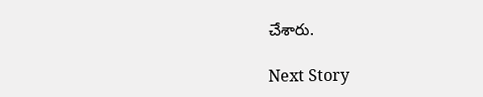చేశారు.

Next Story